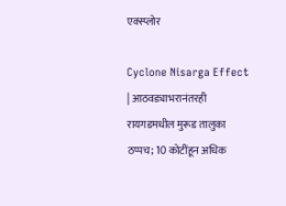एक्स्प्लोर

Cyclone Nisarga Effect | आठवड्याभरानंतरही रायगडमधील मुरूड तालुका ठप्पच; 10 कोटींहून अधिक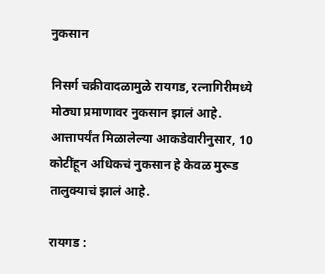नुकसान

निसर्ग चक्रीवादळामुळे रायगड, रत्नागिरीमध्ये मोठ्या प्रमाणावर नुकसान झालं आहे. आत्तापर्यंत मिळालेल्या आकडेवारीनुसार, 10 कोटींहून अधिकचं नुकसान हे केवळ मुरूड तालुक्याचं झालं आहे.

रायगड :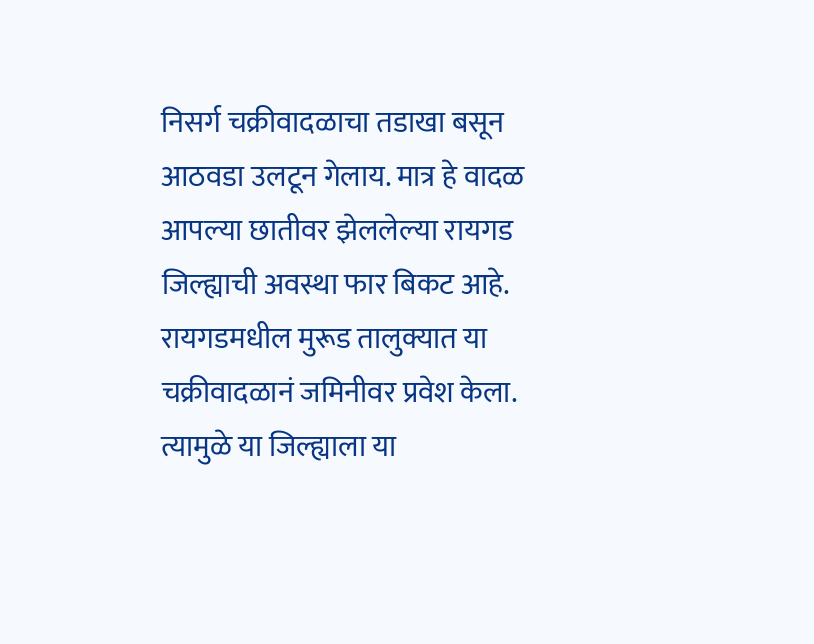निसर्ग चक्रीवादळाचा तडाखा बसून आठवडा उलटून गेलाय. मात्र हे वादळ आपल्या छातीवर झेललेल्या रायगड जिल्ह्याची अवस्था फार बिकट आहे. रायगडमधील मुरूड तालुक्यात या चक्रीवादळानं जमिनीवर प्रवेश केला. त्यामुळे या जिल्ह्याला या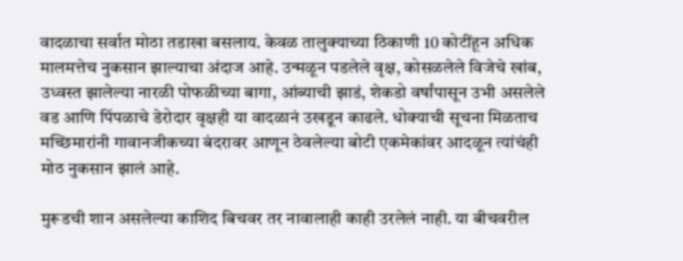वादळाचा सर्वात मोठा तडाखा बसलाय. केवळ तालुक्याच्या ठिकाणी 10 कोटींहून अधिक मालमत्तेच नुकसान झाल्याचा अंदाज आहे. उन्मळून पडलेले वृक्ष, कोसळलेले विजेचे खांब, उध्वस्त झालेल्या नारळी पोफळीच्या बागा, आंब्याची झाडं, शेकडो वर्षांपासून उभी असलेले वड आणि पिंपळाचे डेरोदार वृक्षही या वादळानं उखडून काढले. धोक्याची सूचना मिळताच मच्छिमारांनी गावानजीकच्या बंदरावर आणून ठेवलेल्या बोटी एकमेकांवर आदळून त्यांचंही मोठ नुकसान झालं आहे.

मुरूडची शान असलेल्या काशिद बिचवर तर नावालाही काही उरलेलं नाही. या बीचवरील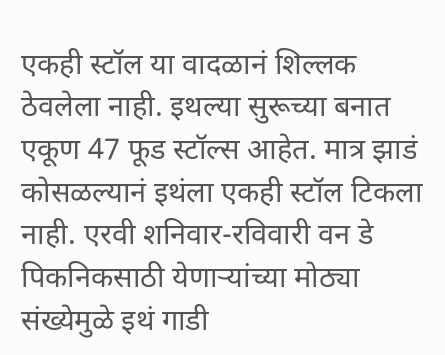एकही स्टॉल या वादळानं शिल्लक ठेवलेला नाही. इथल्या सुरूच्या बनात एकूण 47 फूड स्टॉल्स आहेत. मात्र झाडं कोसळल्यानं इथंला एकही स्टॉल टिकला नाही. एरवी शनिवार-रविवारी वन डे पिकनिकसाठी येणाऱ्यांच्या मोठ्या संख्येमुळे इथं गाडी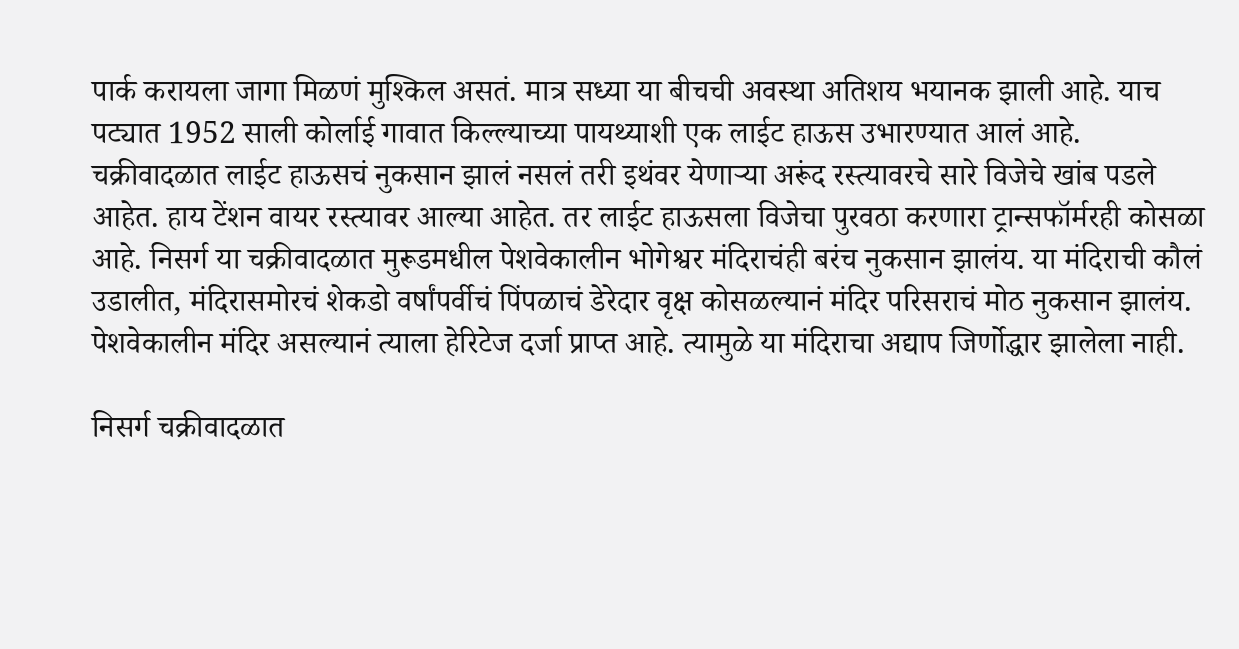पार्क करायला जागा मिळणं मुश्किल असतं. मात्र सध्या या बीचची अवस्था अतिशय भयानक झाली आहे. याच पट्यात 1952 साली कोर्लाई गावात किल्ल्याच्या पायथ्याशी एक लाईट हाऊस उभारण्यात आलं आहे. चक्रीवादळात लाईट हाऊसचं नुकसान झालं नसलं तरी इथंवर येणाऱ्या अरूंद रस्त्यावरचे सारे विजेचे खांब पडले आहेत. हाय टेंशन वायर रस्त्यावर आल्या आहेत. तर लाईट हाऊसला विजेचा पुरवठा करणारा ट्रान्सफॉर्मरही कोसळा आहे. निसर्ग या चक्रीवादळात मुरूडमधील पेशवेकालीन भोगेश्वर मंदिराचंही बरंच नुकसान झालंय. या मंदिराची कौलं उडालीत, मंदिरासमोरचं शेकडो वर्षांपर्वीचं पिंपळाचं डेरेदार वृक्ष कोसळल्यानं मंदिर परिसराचं मोठ नुकसान झालंय. पेशवेकालीन मंदिर असल्यानं त्याला हेरिटेज दर्जा प्राप्त आहे. त्यामुळे या मंदिराचा अद्याप जिर्णोद्धार झालेला नाही.

निसर्ग चक्रीवादळात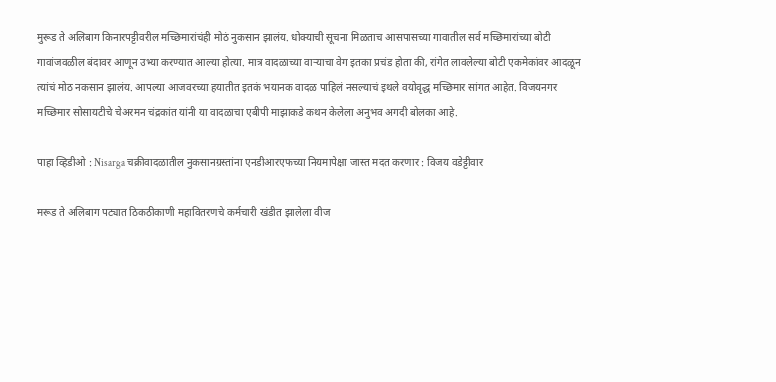मुरूड ते अलिबाग किनारपट्टीवरील मच्छिमारांचंही मोठं नुकसान झालंय. धोक्याची सूचना मिळताच आसपासच्या गावातील सर्व मच्छिमारांच्या बोटी गावांजवळील बंदावर आणून उभ्या करण्यात आल्या होत्या. मात्र वादळाच्या वाऱ्याचा वेग इतका प्रचंड होता की, रांगेत लावलेल्या बोटी एकमेकांवर आदळून त्यांचं मोठ नकसान झालंय. आपल्या आजवरच्या हयातीत इतकं भयानक वादळ पाहिलं नसल्याचं इथले वयोवृद्ध मच्छिमार सांगत आहेत. विजयनगर मच्छिमार सोसायटीचे चेअरमन चंद्रकांत यांनी या वादळाचा एबीपी माझाकडे कथन केलेला अनुभव अगदी बोलका आहे.

पाहा व्हिडीओ : Nisarga चक्रीवादळातील नुकसानग्रस्तांना एनडीआरएफच्या नियमापेक्षा जास्त मदत करणार : विजय वडेट्टीवार

मरूड ते अलिबाग पट्यात ठिकठीकाणी महावितरणचे कर्मचारी खंडीत झालेला वीज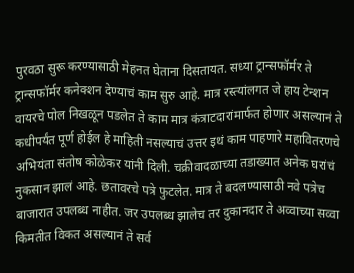पुरवठा सुरू करण्यासाठी मेहनत घेताना दिसतायत. सध्या ट्रान्सफॉर्मर ते ट्रान्सफॉर्मर कनेक्शन देण्याचं काम सुरु आहे. मात्र रस्त्यांलगत जे हाय टेन्शन वायरचे पोल निखळून पडलेत ते काम मात्र कंत्राटदारांमार्फत होणार असल्यानं ते कधीपर्यंत पूर्ण होईल हे माहिती नसल्याचं उत्तर इथं काम पाहणारे महावितरणचे अभियंता संतोष कोळेकर यांनी दिली. चक्रीवादळाच्या तडाख्यात अनेक घरांचं नुकसान झालं आहे. छतावरचे पत्रे फुटलेत. मात्र ते बदलण्यासाठी नवे पत्रेच बाजारात उपलब्ध नाहीत. जर उपलब्ध झालेच तर दुकानदार ते अव्वाच्या सव्वा किमतीत विकत असल्यानं ते सर्व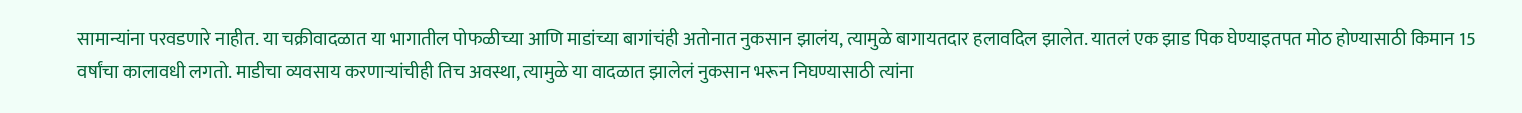सामान्यांना परवडणारे नाहीत. या चक्रीवादळात या भागातील पोफळीच्या आणि माडांच्या बागांचंही अतोनात नुकसान झालंय, त्यामुळे बागायतदार हलावदिल झालेत. यातलं एक झाड पिक घेण्याइतपत मोठ होण्यासाठी किमान 15 वर्षांचा कालावधी लगतो. माडीचा व्यवसाय करणाऱ्यांचीही तिच अवस्था, त्यामुळे या वादळात झालेलं नुकसान भरून निघण्यासाठी त्यांना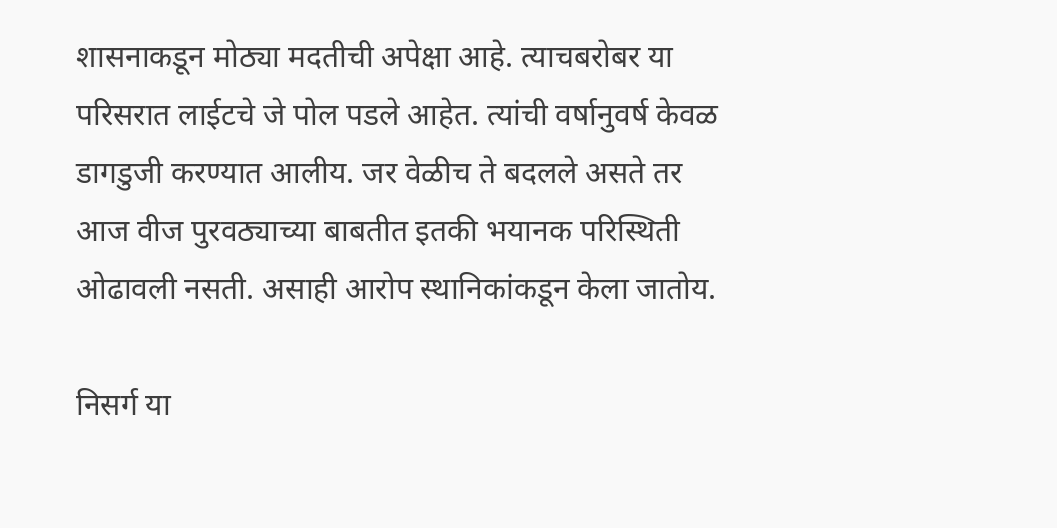शासनाकडून मोठ्या मदतीची अपेक्षा आहे. त्याचबरोबर या परिसरात लाईटचे जे पोल पडले आहेत. त्यांची वर्षानुवर्ष केवळ डागडुजी करण्यात आलीय. जर वेळीच ते बदलले असते तर आज वीज पुरवठ्याच्या बाबतीत इतकी भयानक परिस्थिती ओढावली नसती. असाही आरोप स्थानिकांकडून केला जातोय.

निसर्ग या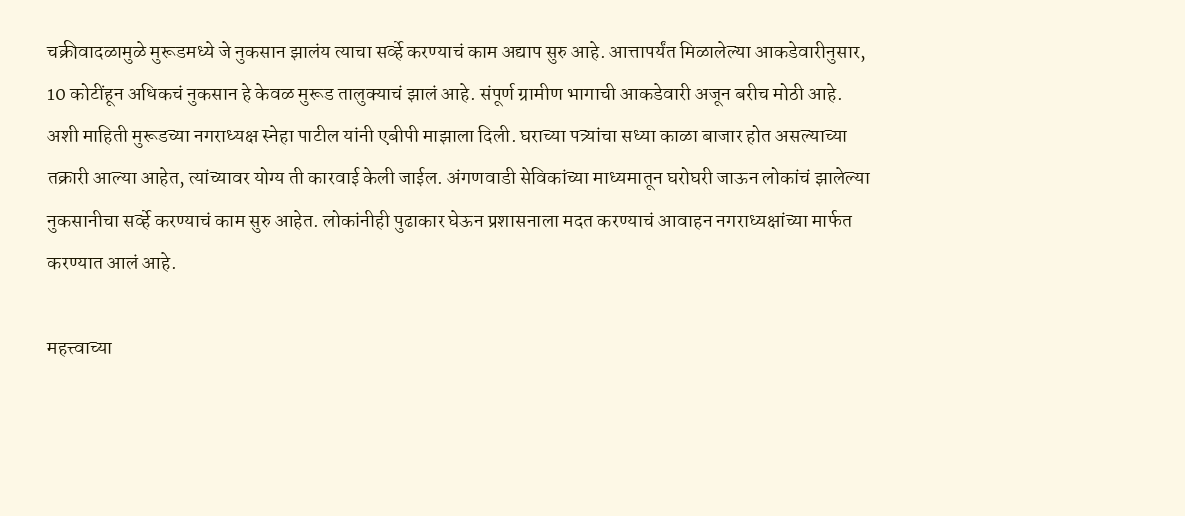चक्रीवादळामुळे मुरूडमध्ये जे नुकसान झालंय त्याचा सर्व्हे करण्याचं काम अद्याप सुरु आहे. आत्तापर्यंत मिळालेल्या आकडेवारीनुसार, 10 कोटींहून अधिकचं नुकसान हे केवळ मुरूड तालुक्याचं झालं आहे. संपूर्ण ग्रामीण भागाची आकडेवारी अजून बरीच मोठी आहे. अशी माहिती मुरूडच्या नगराध्यक्ष स्नेहा पाटील यांनी एबीपी माझाला दिली. घराच्या पत्र्यांचा सध्या काळा बाजार होत असल्याच्या तक्रारी आल्या आहेत, त्यांच्यावर योग्य ती कारवाई केली जाईल. अंगणवाडी सेविकांच्या माध्यमातून घरोघरी जाऊन लोकांचं झालेल्या नुकसानीचा सर्व्हे करण्याचं काम सुरु आहेत. लोकांनीही पुढाकार घेऊन प्रशासनाला मदत करण्याचं आवाहन नगराध्यक्षांच्या मार्फत करण्यात आलं आहे.

महत्त्वाच्या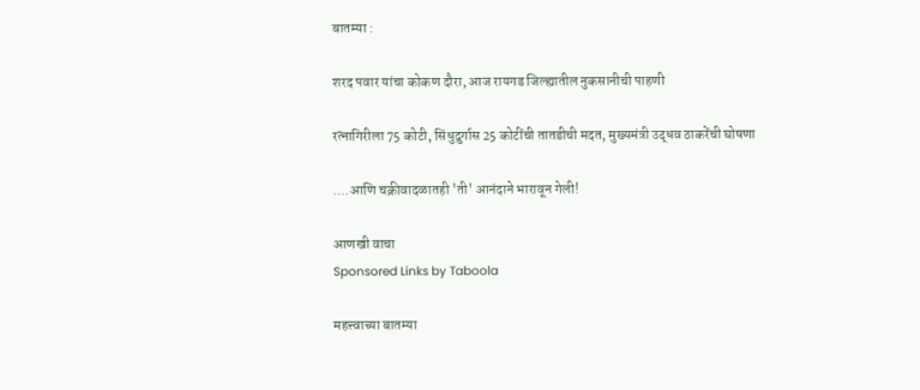बातम्या :

शरद पवार यांचा कोकण दौरा, आज रायगड जिल्ह्यातील नुकसानीची पाहणी

रत्नागिरीला 75 कोटी, सिंधुदुर्गास 25 कोटींची तातडीची मदत, मुख्यमंत्री उद्धव ठाकरेंची घोषणा

....आणि चक्रीवादळातही 'ती' आनंदाने भारावून गेली!

आणखी वाचा
Sponsored Links by Taboola

महत्त्वाच्या बातम्या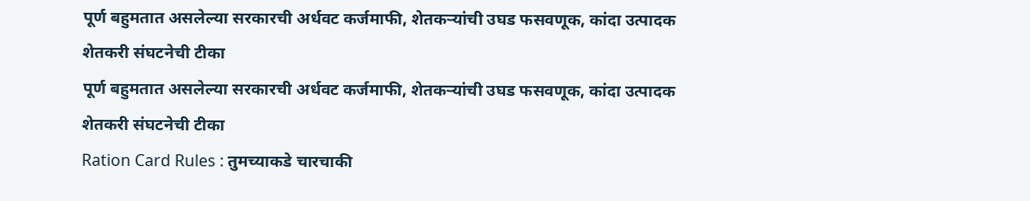पूर्ण बहुमतात असलेल्या सरकारची अर्धवट कर्जमाफी, शेतकऱ्यांची उघड फसवणूक, कांदा उत्पादक शेतकरी संघटनेची टीका
पूर्ण बहुमतात असलेल्या सरकारची अर्धवट कर्जमाफी, शेतकऱ्यांची उघड फसवणूक, कांदा उत्पादक शेतकरी संघटनेची टीका
Ration Card Rules : तुमच्याकडे चारचाकी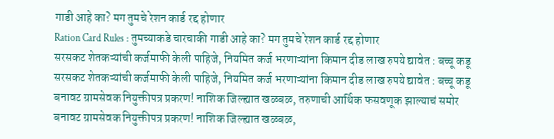गाडी आहे का? मग तुमचे रेशन कार्ड रद्द होणार
Ration Card Rules : तुमच्याकडे चारचाकी गाडी आहे का? मग तुमचे रेशन कार्ड रद्द होणार
सरसकट शेतकऱ्यांची कर्जमाफी केली पाहिजे, नियमित कर्ज भरणाऱ्यांना किमान दीड लाख रुपये द्यावेत : बच्चू कडू
सरसकट शेतकऱ्यांची कर्जमाफी केली पाहिजे, नियमित कर्ज भरणाऱ्यांना किमान दीड लाख रुपये द्यावेत : बच्चू कडू
बनावट ग्रामसेवक नियुक्तीपत्र प्रकरण! नाशिक जिल्ह्यात खळबळ, तरुणाची आर्थिक फसवणूक झाल्याचं समोर
बनावट ग्रामसेवक नियुक्तीपत्र प्रकरण! नाशिक जिल्ह्यात खळबळ,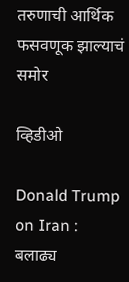तरुणाची आर्थिक फसवणूक झाल्याचं समोर

व्हिडीओ

Donald Trump on Iran : बलाढ्य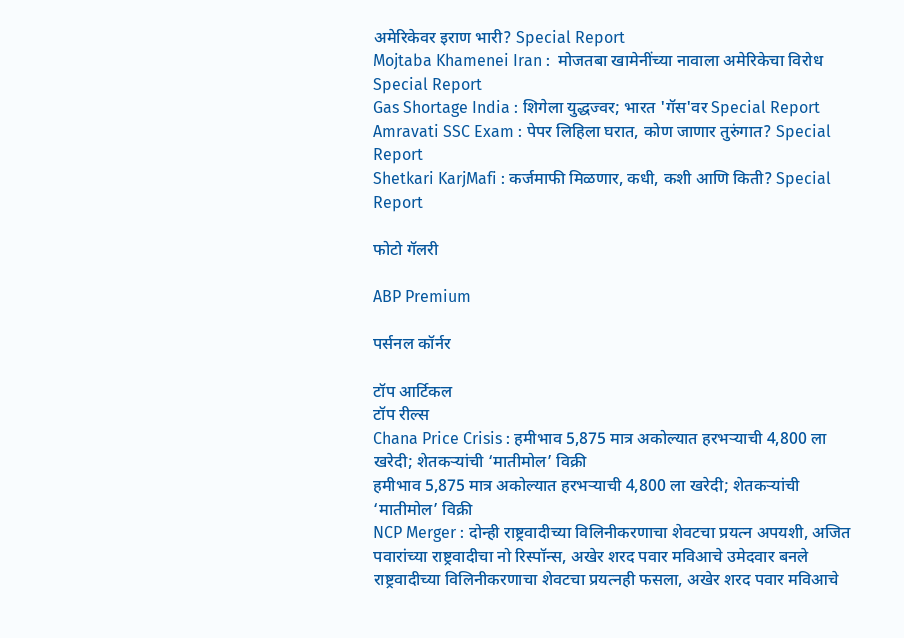अमेरिकेवर इराण भारी? Special Report
Mojtaba Khamenei Iran :  मोजतबा खामेनींच्या नावाला अमेरिकेचा विरोध Special Report
Gas Shortage India : शिगेला युद्धज्वर; भारत 'गॅस'वर Special Report
Amravati SSC Exam : पेपर लिहिला घरात, कोण जाणार तुरुंगात? Special Report
Shetkari KarjMafi : कर्जमाफी मिळणार, कधी, कशी आणि किती? Special Report

फोटो गॅलरी

ABP Premium

पर्सनल कॉर्नर

टॉप आर्टिकल
टॉप रील्स
Chana Price Crisis : हमीभाव 5,875 मात्र अकोल्यात हरभऱ्याची 4,800 ला खरेदी; शेतकऱ्यांची ‘मातीमोल’ विक्री
हमीभाव 5,875 मात्र अकोल्यात हरभऱ्याची 4,800 ला खरेदी; शेतकऱ्यांची ‘मातीमोल’ विक्री
NCP Merger : दोन्ही राष्ट्रवादीच्या विलिनीकरणाचा शेवटचा प्रयत्न अपयशी, अजित पवारांच्या राष्ट्रवादीचा नो रिस्पॉन्स, अखेर शरद पवार मविआचे उमेदवार बनले
राष्ट्रवादीच्या विलिनीकरणाचा शेवटचा प्रयत्नही फसला, अखेर शरद पवार मविआचे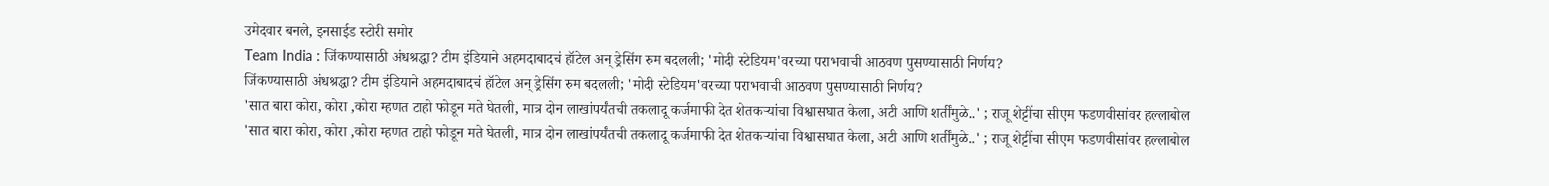उमेदवार बनले, इनसाईड स्टोरी समोर
Team India : जिंकण्यासाठी अंधश्रद्धा? टीम इंडियाने अहमदाबादचं हॉटेल अन् ड्रेसिंग रुम बदलली; 'मोदी स्टेडियम'वरच्या पराभवाची आठवण पुसण्यासाठी निर्णय?
जिंकण्यासाठी अंधश्रद्धा? टीम इंडियाने अहमदाबादचं हॉटेल अन् ड्रेसिंग रुम बदलली; 'मोदी स्टेडियम'वरच्या पराभवाची आठवण पुसण्यासाठी निर्णय?
'सात बारा कोरा, कोरा ,कोरा म्हणत टाहो फोडून मते घेतली, मात्र दोन लाखांपर्यंतची तकलादू कर्जमाफी देत शेतकऱ्यांचा विश्वासघात केला, अटी आणि शर्तींमुळे..' ; राजू शेट्टींचा सीएम फडणवीसांवर हल्लाबोल
'सात बारा कोरा, कोरा ,कोरा म्हणत टाहो फोडून मते घेतली, मात्र दोन लाखांपर्यंतची तकलादू कर्जमाफी देत शेतकऱ्यांचा विश्वासघात केला, अटी आणि शर्तींमुळे..' ; राजू शेट्टींचा सीएम फडणवीसांवर हल्लाबोल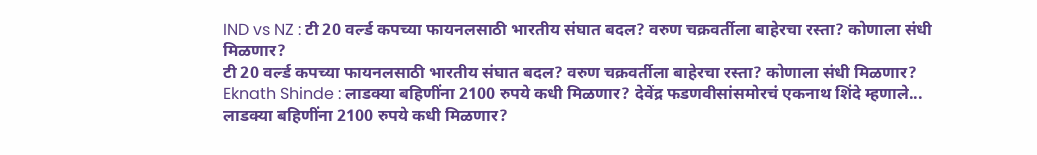IND vs NZ : टी 20 वर्ल्ड कपच्या फायनलसाठी भारतीय संघात बदल? वरुण चक्रवर्तीला बाहेरचा रस्ता? कोणाला संधी मिळणार?
टी 20 वर्ल्ड कपच्या फायनलसाठी भारतीय संघात बदल? वरुण चक्रवर्तीला बाहेरचा रस्ता? कोणाला संधी मिळणार?
Eknath Shinde : लाडक्या बहिणींना 2100 रुपये कधी मिळणार? देवेंद्र फडणवीसांसमोरचं एकनाथ शिंदे म्हणाले...
लाडक्या बहिणींना 2100 रुपये कधी मिळणार?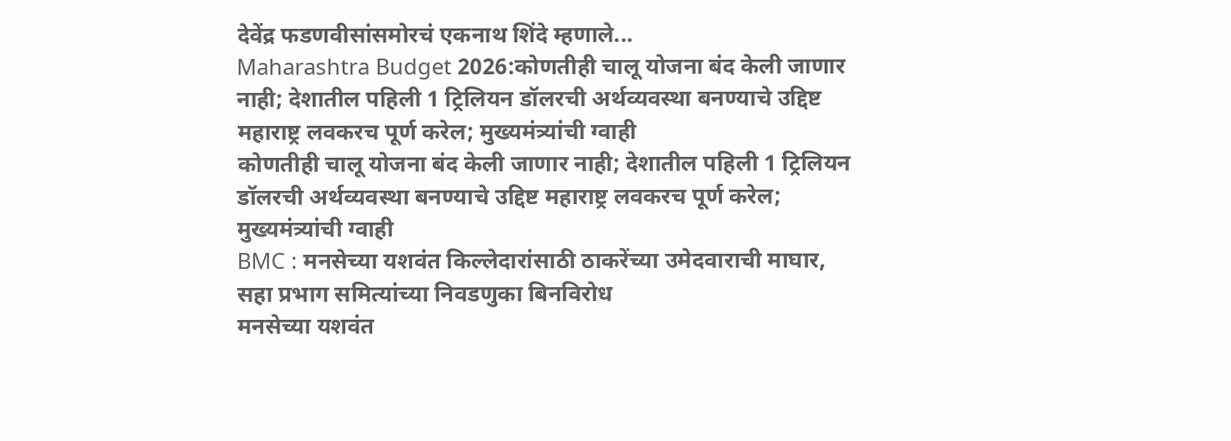देवेंद्र फडणवीसांसमोरचं एकनाथ शिंदे म्हणाले...
Maharashtra Budget 2026:कोणतीही चालू योजना बंद केली जाणार नाही; देशातील पहिली 1 ट्रिलियन डॉलरची अर्थव्यवस्था बनण्याचे उद्दिष्ट महाराष्ट्र लवकरच पूर्ण करेल; मुख्यमंत्र्यांची ग्वाही
कोणतीही चालू योजना बंद केली जाणार नाही; देशातील पहिली 1 ट्रिलियन डॉलरची अर्थव्यवस्था बनण्याचे उद्दिष्ट महाराष्ट्र लवकरच पूर्ण करेल; मुख्यमंत्र्यांची ग्वाही
BMC : मनसेच्या यशवंत किल्लेदारांसाठी ठाकरेंच्या उमेदवाराची माघार, सहा प्रभाग समित्यांच्या निवडणुका बिनविरोध
मनसेच्या यशवंत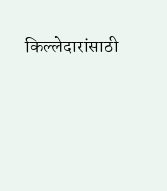किल्लेदारांसाठी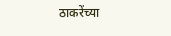ठाकरेंच्या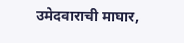उमेदवाराची माघार,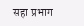सहा प्रभाग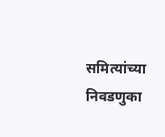समित्यांच्या निवडणुका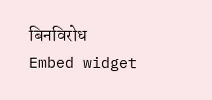बिनविरोध
Embed widget